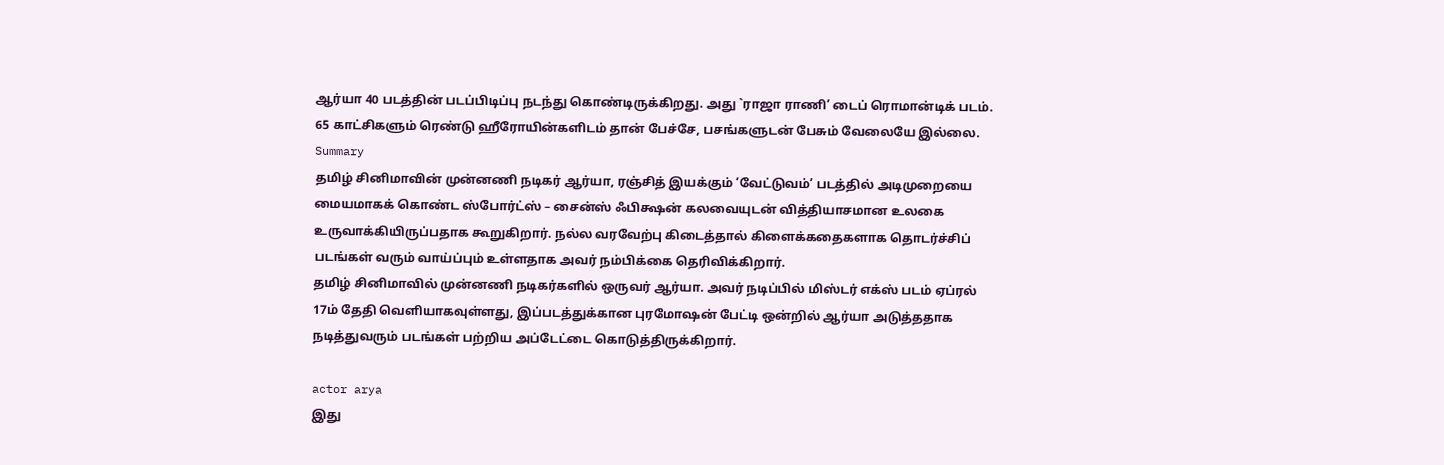ஆர்யா 40 படத்தின் படப்பிடிப்பு நடந்து கொண்டிருக்கிறது. அது `ராஜா ராணி’ டைப் ரொமான்டிக் படம். 65 காட்சிகளும் ரெண்டு ஹீரோயின்களிடம் தான் பேச்சே, பசங்களுடன் பேசும் வேலையே இல்லை.
Summary
தமிழ் சினிமாவின் முன்னணி நடிகர் ஆர்யா, ரஞ்சித் இயக்கும் ‘வேட்டுவம்’ படத்தில் அடிமுறையை மையமாகக் கொண்ட ஸ்போர்ட்ஸ் – சைன்ஸ் ஃபிக்ஷன் கலவையுடன் வித்தியாசமான உலகை உருவாக்கியிருப்பதாக கூறுகிறார். நல்ல வரவேற்பு கிடைத்தால் கிளைக்கதைகளாக தொடர்ச்சிப் படங்கள் வரும் வாய்ப்பும் உள்ளதாக அவர் நம்பிக்கை தெரிவிக்கிறார்.
தமிழ் சினிமாவில் முன்னணி நடிகர்களில் ஒருவர் ஆர்யா. அவர் நடிப்பில் மிஸ்டர் எக்ஸ் படம் ஏப்ரல் 17ம் தேதி வெளியாகவுள்ளது, இப்படத்துக்கான புரமோஷன் பேட்டி ஒன்றில் ஆர்யா அடுத்ததாக நடித்துவரும் படங்கள் பற்றிய அப்டேட்டை கொடுத்திருக்கிறார்.

actor arya
இது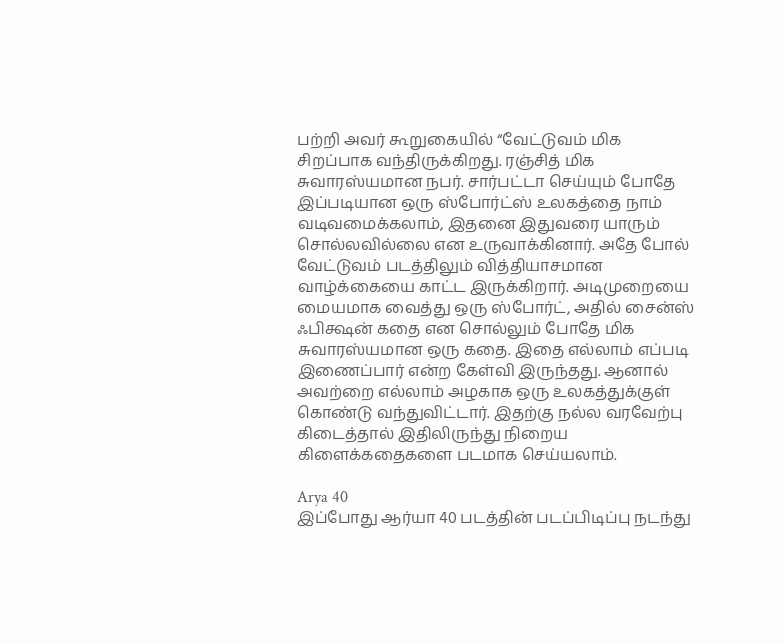பற்றி அவர் கூறுகையில் “வேட்டுவம் மிக சிறப்பாக வந்திருக்கிறது. ரஞ்சித் மிக சுவாரஸ்யமான நபர். சார்பட்டா செய்யும் போதே இப்படியான ஒரு ஸ்போர்ட்ஸ் உலகத்தை நாம் வடிவமைக்கலாம், இதனை இதுவரை யாரும் சொல்லவில்லை என உருவாக்கினார். அதே போல் வேட்டுவம் படத்திலும் வித்தியாசமான வாழ்க்கையை காட்ட இருக்கிறார். அடிமுறையை மையமாக வைத்து ஒரு ஸ்போர்ட், அதில் சைன்ஸ் ஃபிக்ஷன் கதை என சொல்லும் போதே மிக சுவாரஸ்யமான ஒரு கதை. இதை எல்லாம் எப்படி இணைப்பார் என்ற கேள்வி இருந்தது. ஆனால் அவற்றை எல்லாம் அழகாக ஒரு உலகத்துக்குள் கொண்டு வந்துவிட்டார். இதற்கு நல்ல வரவேற்பு கிடைத்தால் இதிலிருந்து நிறைய கிளைக்கதைகளை படமாக செய்யலாம்.

Arya 40
இப்போது ஆர்யா 40 படத்தின் படப்பிடிப்பு நடந்து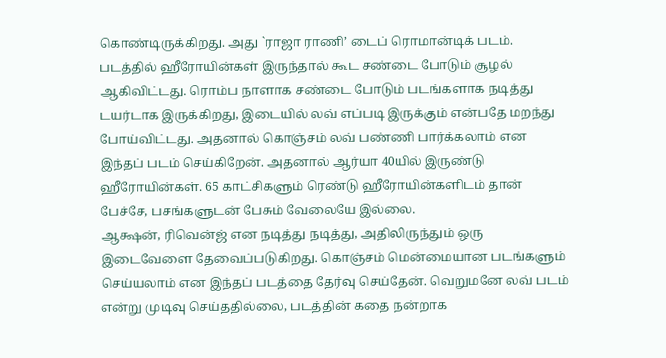கொண்டிருக்கிறது. அது `ராஜா ராணி’ டைப் ரொமான்டிக் படம். படத்தில் ஹீரோயின்கள் இருந்தால் கூட சண்டை போடும் சூழல் ஆகிவிட்டது. ரொம்ப நாளாக சண்டை போடும் படங்களாக நடித்து டயர்டாக இருக்கிறது, இடையில் லவ் எப்படி இருக்கும் என்பதே மறந்து போய்விட்டது. அதனால் கொஞ்சம் லவ் பண்ணி பார்க்கலாம் என இந்தப் படம் செய்கிறேன். அதனால் ஆர்யா 40யில் இருண்டு ஹீரோயின்கள். 65 காட்சிகளும் ரெண்டு ஹீரோயின்களிடம் தான் பேச்சே, பசங்களுடன் பேசும் வேலையே இல்லை.
ஆக்ஷன், ரிவென்ஜ் என நடித்து நடித்து, அதிலிருந்தும் ஒரு இடைவேளை தேவைப்படுகிறது. கொஞ்சம் மென்மையான படங்களும் செய்யலாம் என இந்தப் படத்தை தேர்வு செய்தேன். வெறுமனே லவ் படம் என்று முடிவு செய்ததில்லை, படத்தின் கதை நன்றாக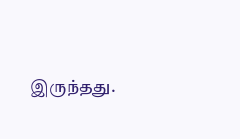இருந்தது.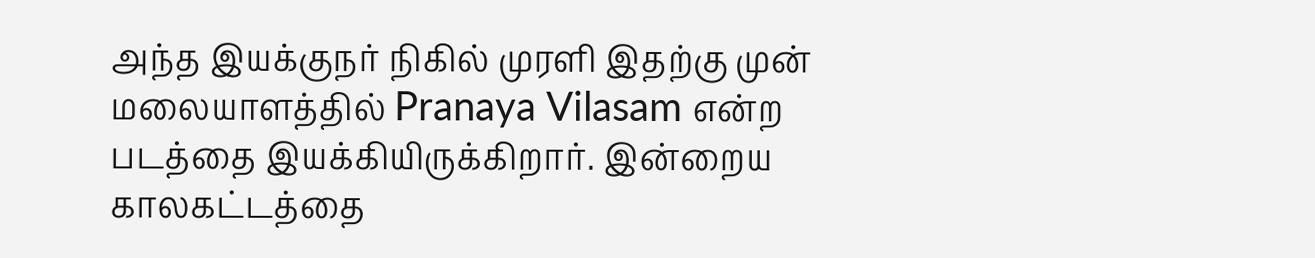அந்த இயக்குநர் நிகில் முரளி இதற்கு முன் மலையாளத்தில் Pranaya Vilasam என்ற படத்தை இயக்கியிருக்கிறார். இன்றைய காலகட்டத்தை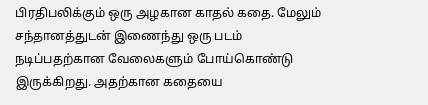பிரதிபலிக்கும் ஒரு அழகான காதல் கதை. மேலும் சந்தானத்துடன் இணைந்து ஒரு படம் நடிப்பதற்கான வேலைகளும் போய்கொண்டு இருக்கிறது. அதற்கான கதையை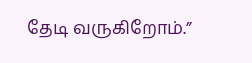தேடி வருகிறோம்.”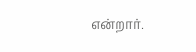என்றார்.